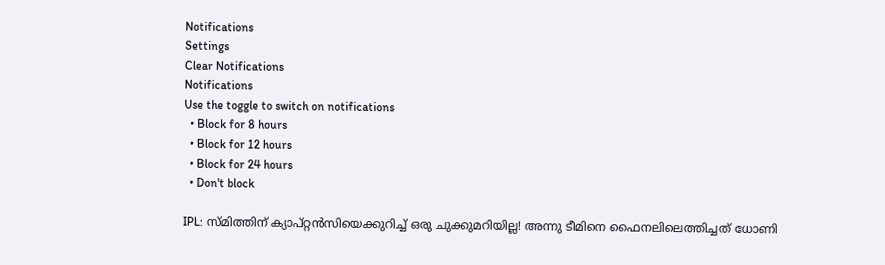Notifications
Settings
Clear Notifications
Notifications
Use the toggle to switch on notifications
  • Block for 8 hours
  • Block for 12 hours
  • Block for 24 hours
  • Don't block

IPL: സ്മിത്തിന് ക്യാപ്റ്റന്‍സിയെക്കുറിച്ച് ഒരു ചുക്കുമറിയില്ല! അന്നു ടീമിനെ ഫൈനലിലെത്തിച്ചത് ധോണി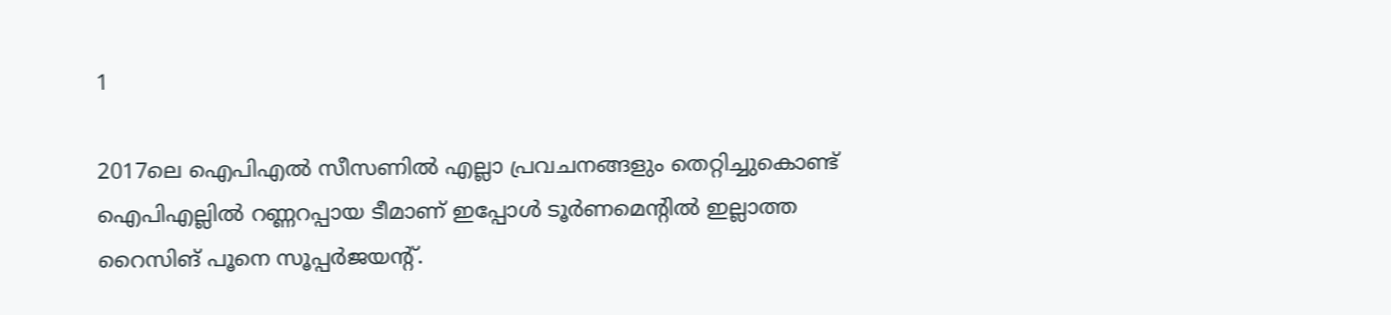1

2017ലെ ഐപിഎല്‍ സീസണില്‍ എല്ലാ പ്രവചനങ്ങളും തെറ്റിച്ചുകൊണ്ട് ഐപിഎല്ലില്‍ റണ്ണറപ്പായ ടീമാണ് ഇപ്പോള്‍ ടൂര്‍ണമെന്റില്‍ ഇല്ലാത്ത റൈസിങ് പൂനെ സൂപ്പര്‍ജയന്റ്.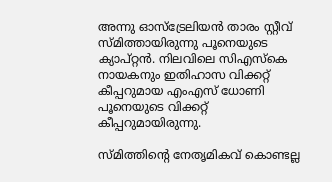അന്നു ഓസ്‌ട്രേലിയന്‍ താരം സ്റ്റീവ് സ്മിത്തായിരുന്നു പൂനെയുടെ ക്യാപ്റ്റന്‍. നിലവിലെ സിഎസ്‌കെ നായകനും ഇതിഹാസ വിക്കറ്റ് കീപ്പറുമായ എംഎസ് ധോണി പൂനെയുടെ വിക്കറ്റ് കീപ്പറുമായിരുന്നു.

സ്മിത്തിന്റെ നേതൃമികവ് കൊണ്ടല്ല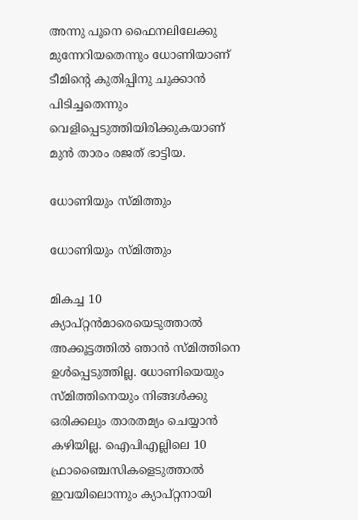അന്നു പൂനെ ഫൈനലിലേക്കു മുന്നേറിയതെന്നും ധോണിയാണ് ടീമിന്റെ കുതിപ്പിനു ചുക്കാന്‍ പിടിച്ചതെന്നും വെളിപ്പെടുത്തിയിരിക്കുകയാണ് മുന്‍ താരം രജത് ഭാട്ടിയ.

ധോണിയും സ്മിത്തും

ധോണിയും സ്മിത്തും

മികച്ച 10 ക്യാപ്റ്റന്‍മാരെയെടുത്താല്‍ അക്കൂട്ടത്തില്‍ ഞാന്‍ സ്മിത്തിനെ ഉള്‍പ്പെടുത്തില്ല. ധോണിയെയും സ്മിത്തിനെയും നിങ്ങള്‍ക്കു ഒരിക്കലും താരതമ്യം ചെയ്യാന്‍ കഴിയില്ല. ഐപിഎല്ലിലെ 10 ഫ്രാഞ്ചൈസികളെടുത്താല്‍ ഇവയിലൊന്നും ക്യാപ്റ്റനായി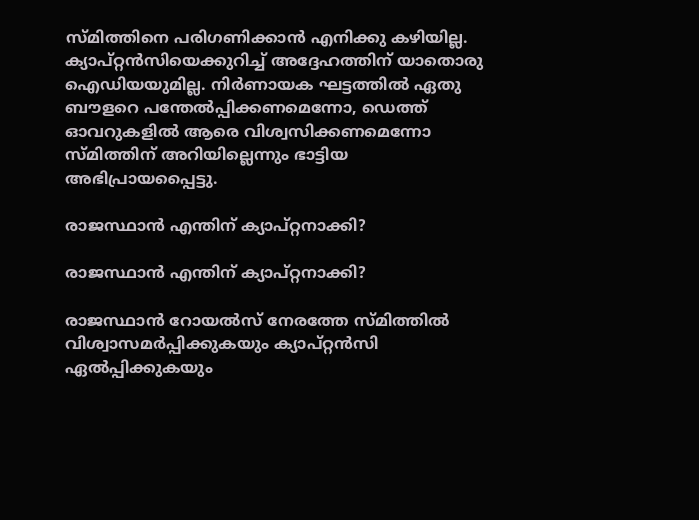സ്മിത്തിനെ പരിഗണിക്കാന്‍ എനിക്കു കഴിയില്ല. ക്യാപ്റ്റന്‍സിയെക്കുറിച്ച് അദ്ദേഹത്തിന് യാതൊരു ഐഡിയയുമില്ല. നിര്‍ണായക ഘട്ടത്തില്‍ ഏതു ബൗളറെ പന്തേല്‍പ്പിക്കണമെന്നോ, ഡെത്ത് ഓവറുകളില്‍ ആരെ വിശ്വസിക്കണമെന്നോ സ്മിത്തിന് അറിയില്ലെന്നും ഭാട്ടിയ അഭിപ്രായപ്പൈട്ടു.

രാജസ്ഥാന്‍ എന്തിന് ക്യാപ്റ്റനാക്കി?

രാജസ്ഥാന്‍ എന്തിന് ക്യാപ്റ്റനാക്കി?

രാജസ്ഥാന്‍ റോയല്‍സ് നേരത്തേ സ്മിത്തില്‍ വിശ്വാസമര്‍പ്പിക്കുകയും ക്യാപ്റ്റന്‍സി ഏല്‍പ്പിക്കുകയും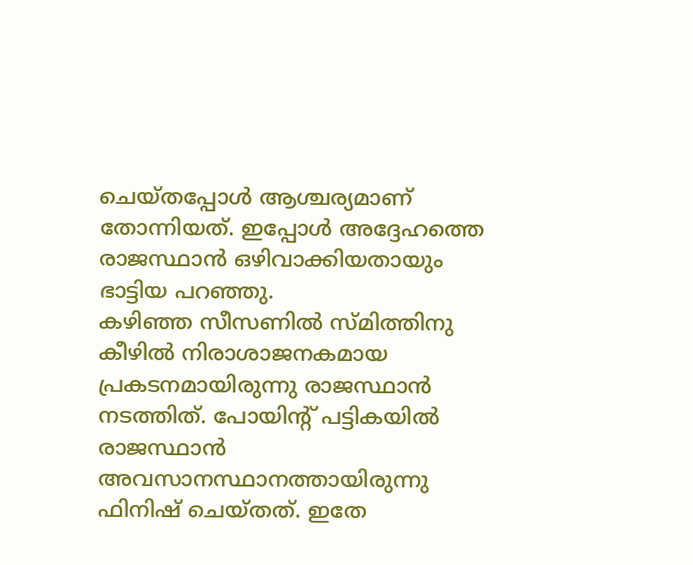ചെയ്തപ്പോള്‍ ആശ്ചര്യമാണ് തോന്നിയത്. ഇപ്പോള്‍ അദ്ദേഹത്തെ രാജസ്ഥാന്‍ ഒഴിവാക്കിയതായും ഭാട്ടിയ പറഞ്ഞു.
കഴിഞ്ഞ സീസണില്‍ സ്മിത്തിനു കീഴില്‍ നിരാശാജനകമായ പ്രകടനമായിരുന്നു രാജസ്ഥാന്‍ നടത്തിത്. പോയിന്റ് പട്ടികയില്‍ രാജസ്ഥാന്‍ അവസാനസ്ഥാനത്തായിരുന്നു ഫിനിഷ് ചെയ്തത്. ഇതേ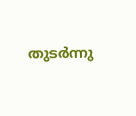തുടര്‍ന്നു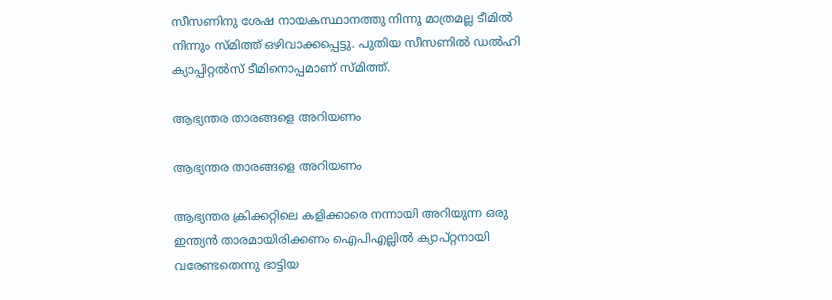സീസണിനു ശേഷ നായകസ്ഥാനത്തു നിന്നു മാത്രമല്ല ടീമില്‍ നിന്നും സ്മിത്ത് ഒഴിവാക്കപ്പെട്ടു. പുതിയ സീസണില്‍ ഡല്‍ഹി ക്യാപ്പിറ്റല്‍സ് ടീമിനൊപ്പമാണ് സ്മിത്ത്.

ആഭ്യന്തര താരങ്ങളെ അറിയണം

ആഭ്യന്തര താരങ്ങളെ അറിയണം

ആഭ്യന്തര ക്രിക്കറ്റിലെ കളിക്കാരെ നന്നായി അറിയുന്ന ഒരു ഇന്ത്യന്‍ താരമായിരിക്കണം ഐപിഎല്ലില്‍ ക്യാപ്റ്റനായി വരേണ്ടതെന്നു ഭാട്ടിയ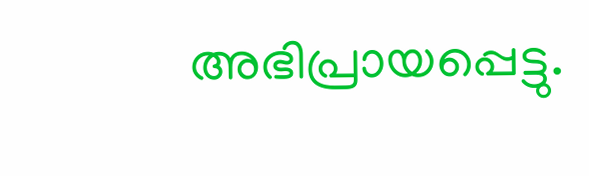അഭിപ്രായപ്പെട്ടു.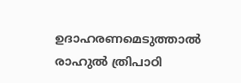ഉദാഹരണമെടുത്താല്‍ രാഹുല്‍ ത്രിപാഠി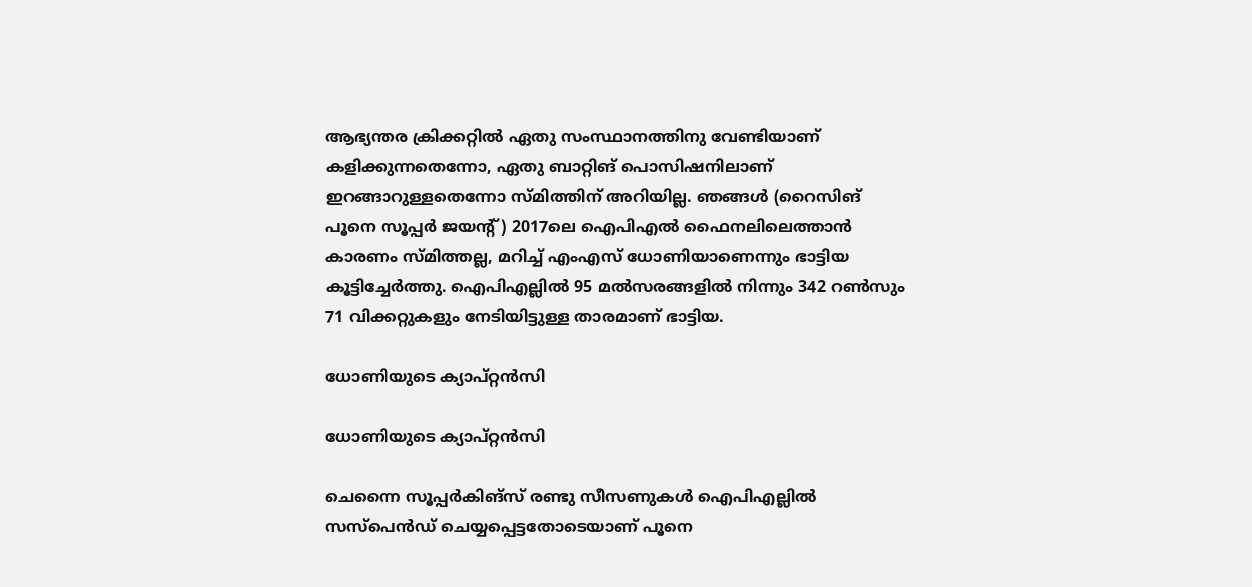ആഭ്യന്തര ക്രിക്കറ്റില്‍ ഏതു സംസ്ഥാനത്തിനു വേണ്ടിയാണ് കളിക്കുന്നതെന്നോ, ഏതു ബാറ്റിങ് പൊസിഷനിലാണ് ഇറങ്ങാറുള്ളതെന്നോ സ്മിത്തിന് അറിയില്ല. ഞങ്ങള്‍ (റൈസിങ് പൂനെ സൂപ്പര്‍ ജയന്റ്) 2017ലെ ഐപിഎല്‍ ഫൈനലിലെത്താന്‍ കാരണം സ്മിത്തല്ല, മറിച്ച് എംഎസ് ധോണിയാണെന്നും ഭാട്ടിയ കൂട്ടിച്ചേര്‍ത്തു. ഐപിഎല്ലില്‍ 95 മല്‍സരങ്ങളില്‍ നിന്നും 342 റണ്‍സും 71 വിക്കറ്റുകളും നേടിയിട്ടുള്ള താരമാണ് ഭാട്ടിയ.

ധോണിയുടെ ക്യാപ്റ്റന്‍സി

ധോണിയുടെ ക്യാപ്റ്റന്‍സി

ചെന്നൈ സൂപ്പര്‍കിങ്‌സ് രണ്ടു സീസണുകള്‍ ഐപിഎല്ലില്‍ സസ്‌പെന്‍ഡ് ചെയ്യപ്പെട്ടതോടെയാണ് പൂനെ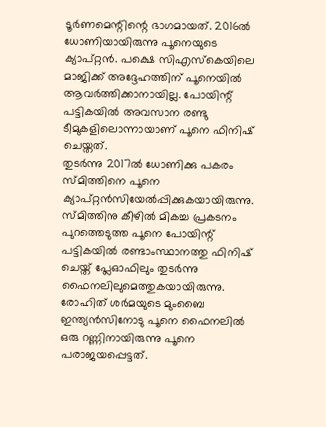ടൂര്‍ണമെന്റിന്റെ ഭാഗമായത്. 2016ല്‍ ധോണിയായിരുന്നു പൂനെയുടെ ക്യാപ്റ്റന്‍. പക്ഷെ സിഎസ്‌കെയിലെ മാജിക്ക് അദ്ദേഹത്തിന് പൂനെയില്‍ ആവര്‍ത്തിക്കാനായില്ല. പോയിന്റ് പട്ടികയില്‍ അവസാന രണ്ടു ടീമുകളിലൊന്നായാണ് പൂനെ ഫിനിഷ് ചെയ്തത്.
തുടര്‍ന്നു 2017ല്‍ ധോണിക്കു പകരം സ്മിത്തിനെ പൂനെ ക്യാപ്റ്റന്‍സിയേല്‍പ്പിക്കുകയായിരുന്നു. സ്മിത്തിനു കീഴില്‍ മികച്ച പ്രകടനം പുറത്തെടുത്ത പൂനെ പോയിന്റ് പട്ടികയില്‍ രണ്ടാംസ്ഥാനത്തു ഫിനിഷ് ചെയ്ത് പ്ലേഓഫിലും തുടര്‍ന്നു ഫൈനലിലുമെത്തുകയായിരുന്നു. രോഹിത് ശര്‍മയുടെ മുംബൈ ഇന്ത്യന്‍സിനോടു പൂനെ ഫൈനലില്‍ ഒരു റണ്ണിനായിരുന്നു പൂനെ പരാജയപ്പെട്ടത്.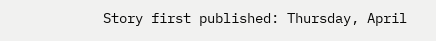Story first published: Thursday, April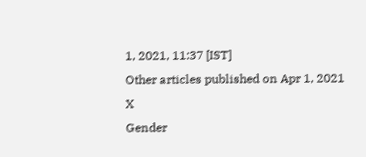1, 2021, 11:37 [IST]
Other articles published on Apr 1, 2021
X
Gender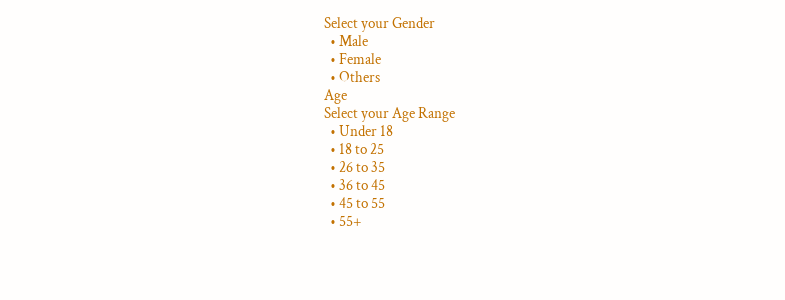Select your Gender
  • Male
  • Female
  • Others
Age
Select your Age Range
  • Under 18
  • 18 to 25
  • 26 to 35
  • 36 to 45
  • 45 to 55
  • 55+